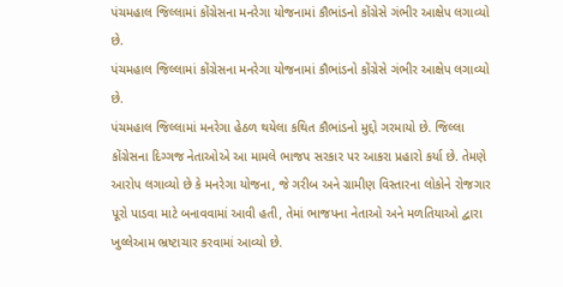પંચમહાલ જિલ્લામાં કોંગ્રેસના મનરેગા યોજનામાં કૌભાંડનો કોંગ્રેસે ગંભીર આક્ષેપ લગાવ્યો છે.
પંચમહાલ જિલ્લામાં કોંગ્રેસના મનરેગા યોજનામાં કૌભાંડનો કોંગ્રેસે ગંભીર આક્ષેપ લગાવ્યો છે.
પંચમહાલ જિલ્લામાં મનરેગા હેઠળ થયેલા કથિત કૌભાંડનો મુદ્દો ગરમાયો છે. જિલ્લા કોંગ્રેસના દિગ્ગજ નેતાઓએ આ મામલે ભાજપ સરકાર પર આકરા પ્રહારો કર્યા છે. તેમણે આરોપ લગાવ્યો છે કે મનરેગા યોજના, જે ગરીબ અને ગ્રામીણ વિસ્તારના લોકોને રોજગાર પૂરો પાડવા માટે બનાવવામાં આવી હતી, તેમાં ભાજપના નેતાઓ અને મળતિયાઓ દ્વારા ખુલ્લેઆમ ભ્રષ્ટાચાર કરવામાં આવ્યો છે.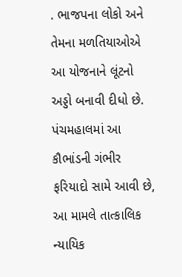. ભાજપના લોકો અને તેમના મળતિયાઓએ આ યોજનાને લૂંટનો અડ્ડો બનાવી દીધો છે. પંચમહાલમાં આ કૌભાંડની ગંભીર ફરિયાદો સામે આવી છે, આ મામલે તાત્કાલિક ન્યાયિક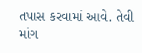તપાસ કરવામાં આવે. તેવી માંગ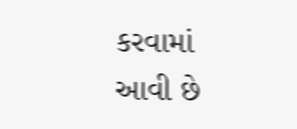કરવામાં આવી છે